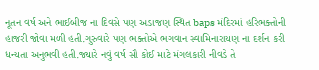નૂતન વર્ષ અને ભાઈબીજ ના દિવસે પણ અડાજણ સ્થિત baps મંદિરમાં હરિભક્તોની હાજરી જોવા મળી હતી.ગુરુવારે પણ ભક્તોએ ભગવાન સ્વામિનારાયણ ના દર્શન કરી ધન્યતા અનુભવી હતી.જ્યારે નવું વર્ષ સૌ કોઈ માટે મંગલકારી નીવડે તે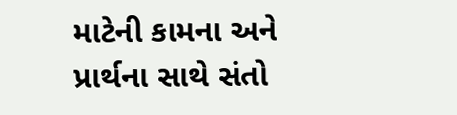માટેની કામના અને પ્રાર્થના સાથે સંતો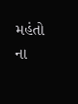મહંતો ના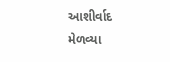આશીર્વાદ મેળવ્યા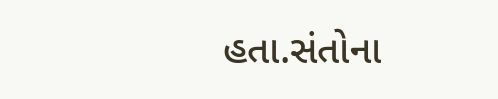હતા.સંતોના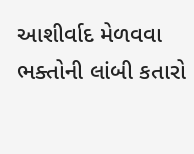આશીર્વાદ મેળવવા ભક્તોની લાંબી કતારો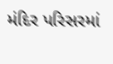મંદિર પરિસરમાં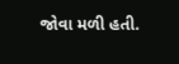જોવા મળી હતી.